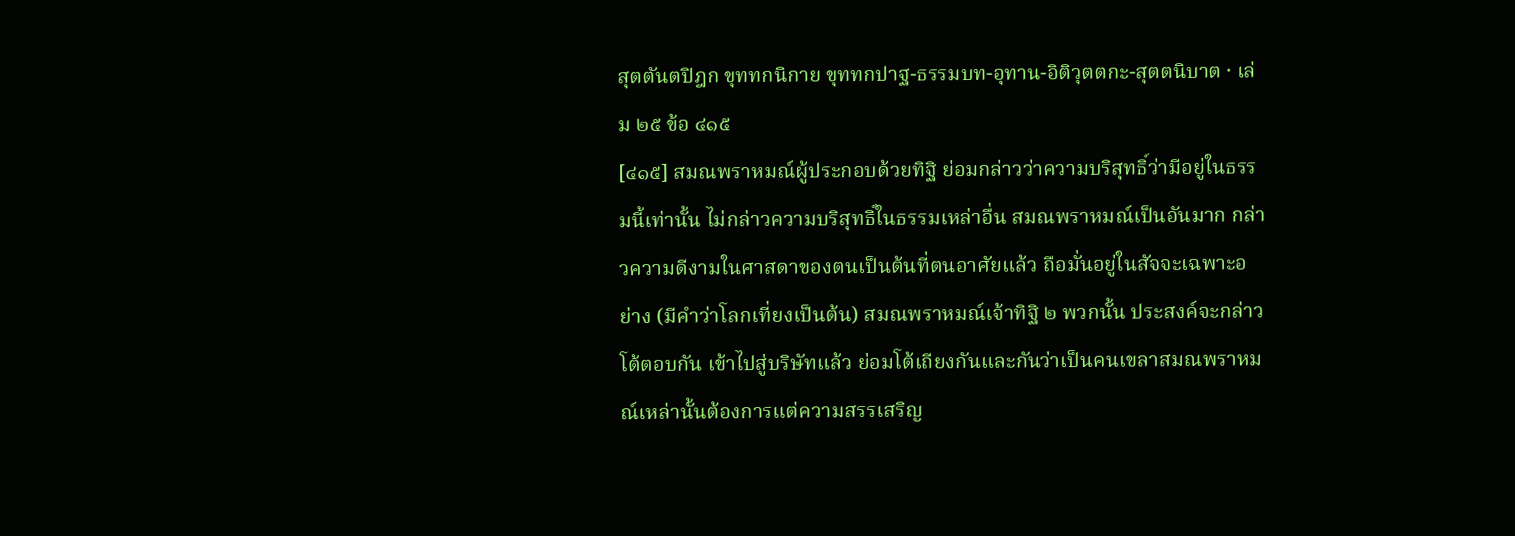สุตตันตปิฎก ขุททกนิกาย ขุททกปาฐ-ธรรมบท-อุทาน-อิติวุตตกะ-สุตตนิบาต · เล่ม ๒๕ ข้อ ๔๑๕
[๔๑๕] สมณพราหมณ์ผู้ประกอบด้วยทิฐิ ย่อมกล่าวว่าความบริสุทธิ์ว่ามีอยู่ในธรรมนี้เท่านั้น ไม่กล่าวความบริสุทธิ์ในธรรมเหล่าอื่น สมณพราหมณ์เป็นอันมาก กล่าวความดีงามในศาสดาของตนเป็นต้นที่ตนอาศัยแล้ว ถือมั่นอยู่ในสัจจะเฉพาะอย่าง (มีคำว่าโลกเที่ยงเป็นต้น) สมณพราหมณ์เจ้าทิฐิ ๒ พวกนั้น ประสงค์จะกล่าวโต้ตอบกัน เข้าไปสู่บริษัทแล้ว ย่อมโต้เถียงกันและกันว่าเป็นคนเขลาสมณพราหมณ์เหล่านั้นต้องการแต่ความสรรเสริญ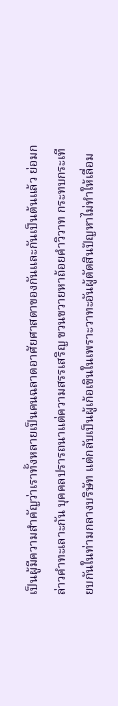เป็นผู้มีความสำคัญว่าเราทั้งหลายเป็นคนฉลาดอาศัยศาสดาของกันและกันเป็นต้นแล้ว ย่อมกล่าวคำทะเลาะกัน บุคคลปรารถนาแต่ความสรรเสริญ ขวนขวายหาถ้อยคำวิวาท กระทบกระเทียบกันในท่ามกลางบริษัท แต่กลับเป็นผู้เก้อเขินในเพราะวาทะอันผู้ตัดสินปัญหาไม่ทำให้เลื่อม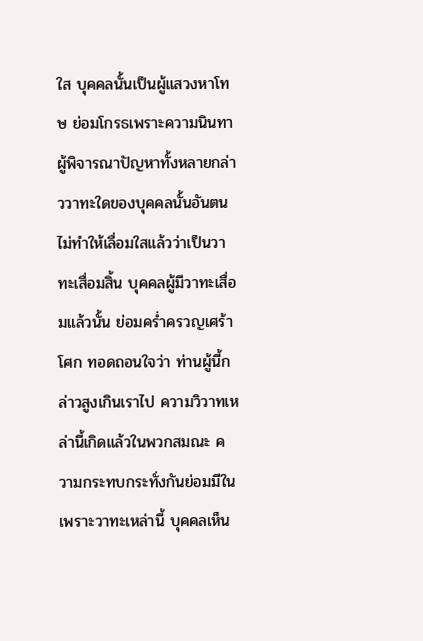ใส บุคคลนั้นเป็นผู้แสวงหาโทษ ย่อมโกรธเพราะความนินทา ผู้พิจารณาปัญหาทั้งหลายกล่าววาทะใดของบุคคลนั้นอันตนไม่ทำให้เลื่อมใสแล้วว่าเป็นวาทะเสื่อมสิ้น บุคคลผู้มีวาทะเสื่อมแล้วนั้น ย่อมคร่ำครวญเศร้าโศก ทอดถอนใจว่า ท่านผู้นี้กล่าวสูงเกินเราไป ความวิวาทเหล่านี้เกิดแล้วในพวกสมณะ ความกระทบกระทั่งกันย่อมมีในเพราะวาทะเหล่านี้ บุคคลเห็น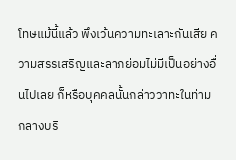โทษแม้นี้แล้ว พึงเว้นความทะเลาะกันเสีย ความสรรเสริญและลาภย่อมไม่มีเป็นอย่างอื่นไปเลย ก็หรือบุคคลนั้นกล่าววาทะในท่ามกลางบริ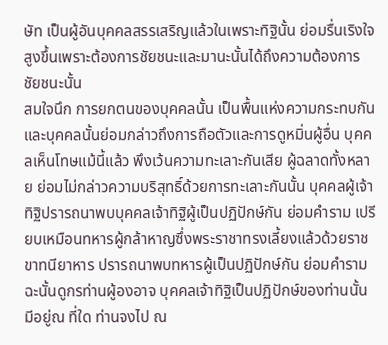ษัท เป็นผู้อันบุคคลสรรเสริญแล้วในเพราะทิฐินั้น ย่อมรื่นเริงใจสูงขึ้นเพราะต้องการชัยชนะและมานะนั้นได้ถึงความต้องการชัยชนะนั้น
สมใจนึก การยกตนของบุคคลนั้น เป็นพื้นแห่งความกระทบกัน และบุคคลนั้นย่อมกล่าวถึงการถือตัวและการดูหมิ่นผู้อื่น บุคคลเห็นโทษแม้นี้แล้ว พึงเว้นความทะเลาะกันเสีย ผู้ฉลาดทั้งหลาย ย่อมไม่กล่าวความบริสุทธิ์ด้วยการทะเลาะกันนั้น บุคคลผู้เจ้าทิฐิปรารถนาพบบุคคลเจ้าทิฐิผู้เป็นปฏิปักษ์กัน ย่อมคำราม เปรียบเหมือนทหารผู้กล้าหาญซึ่งพระราชาทรงเลี้ยงแล้วด้วยราชขาทนียาหาร ปรารถนาพบทหารผู้เป็นปฏิปักษ์กัน ย่อมคำราม ฉะนั้นดูกรท่านผู้องอาจ บุคคลเจ้าทิฐิเป็นปฏิปักษ์ของท่านนั้น มีอยู่ณ ที่ใด ท่านจงไป ณ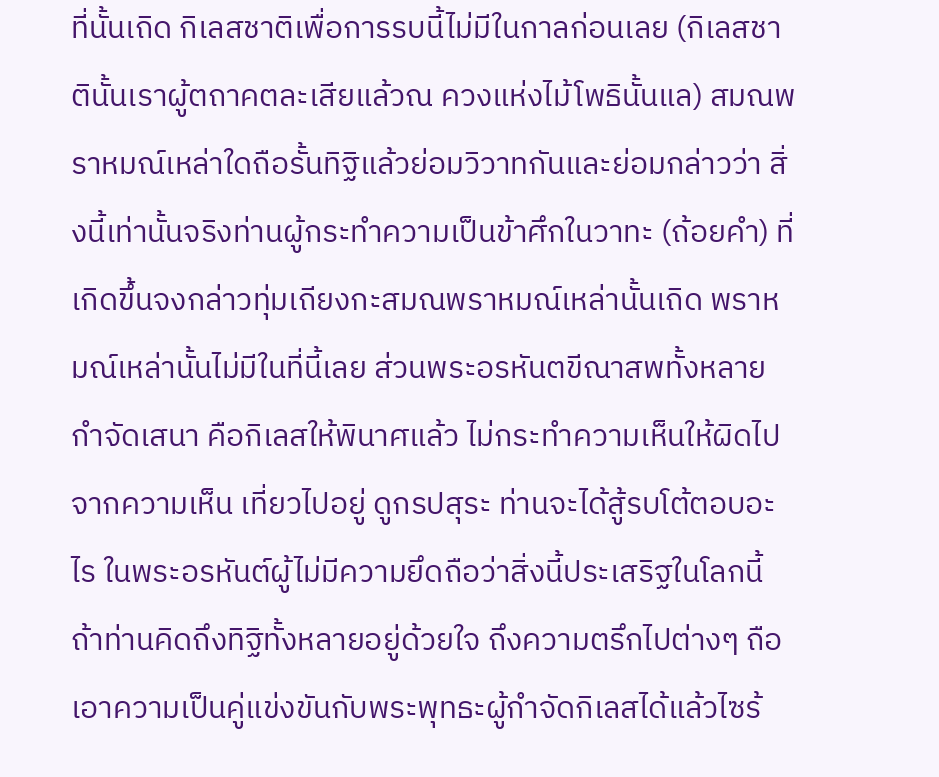ที่นั้นเถิด กิเลสชาติเพื่อการรบนี้ไม่มีในกาลก่อนเลย (กิเลสชาตินั้นเราผู้ตถาคตละเสียแล้วณ ควงแห่งไม้โพธินั้นแล) สมณพราหมณ์เหล่าใดถือรั้นทิฐิแล้วย่อมวิวาทกันและย่อมกล่าวว่า สิ่งนี้เท่านั้นจริงท่านผู้กระทำความเป็นข้าศึกในวาทะ (ถ้อยคำ) ที่เกิดขึ้นจงกล่าวทุ่มเถียงกะสมณพราหมณ์เหล่านั้นเถิด พราหมณ์เหล่านั้นไม่มีในที่นี้เลย ส่วนพระอรหันตขีณาสพทั้งหลาย กำจัดเสนา คือกิเลสให้พินาศแล้ว ไม่กระทำความเห็นให้ผิดไปจากความเห็น เที่ยวไปอยู่ ดูกรปสุระ ท่านจะได้สู้รบโต้ตอบอะไร ในพระอรหันต์ผู้ไม่มีความยึดถือว่าสิ่งนี้ประเสริฐในโลกนี้ ถ้าท่านคิดถึงทิฐิทั้งหลายอยู่ด้วยใจ ถึงความตรึกไปต่างๆ ถือเอาความเป็นคู่แข่งขันกับพระพุทธะผู้กำจัดกิเลสได้แล้วไซร้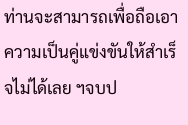ท่านจะสามารถเพื่อถือเอาความเป็นคู่แข่งขันให้สำเร็จไม่ได้เลย ฯจบป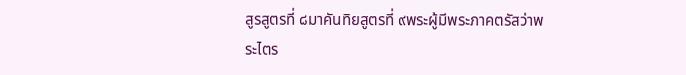สูรสูตรที่ ๘มาคันทิยสูตรที่ ๙พระผู้มีพระภาคตรัสว่าพระไตร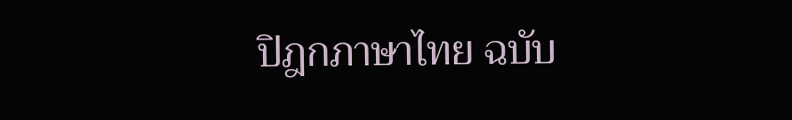ปิฎกภาษาไทย ฉบับ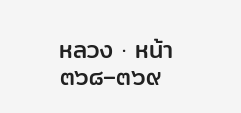หลวง · หน้า ๓๖๘–๓๖๙